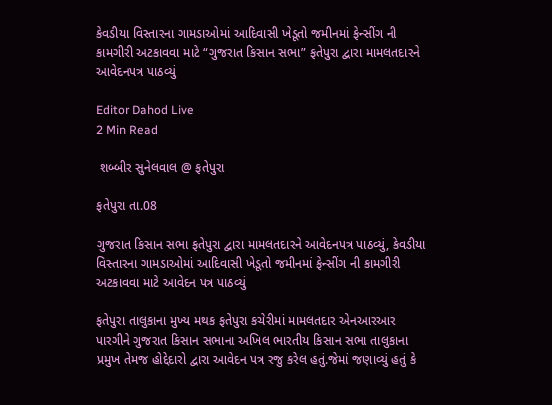કેવડીયા વિસ્તારના ગામડાઓમાં આદિવાસી ખેડૂતો જમીનમાં ફેન્સીંગ ની કામગીરી અટકાવવા માટે “ગુજરાત કિસાન સભા” ફતેપુરા દ્વારા મામલતદારને આવેદનપત્ર પાઠવ્યું

Editor Dahod Live
2 Min Read

 શબ્બીર સુનેલવાલ @ ફતેપુરા

ફતેપુરા તા.08

ગુજરાત કિસાન સભા ફતેપુરા દ્વારા મામલતદારને આવેદનપત્ર પાઠવ્યું, કેવડીયા વિસ્તારના ગામડાઓમાં આદિવાસી ખેડૂતો જમીનમાં ફેન્સીંગ ની કામગીરી અટકાવવા માટે આવેદન પત્ર પાઠવ્યું

ફતેપુરા તાલુકાના મુખ્ય મથક ફતેપુરા કચેરીમાં મામલતદાર એનઆરઆર પારગીને ગુજરાત કિસાન સભાના અખિલ ભારતીય કિસાન સભા તાલુકાના પ્રમુખ તેમજ હોદ્દેદારો દ્વારા આવેદન પત્ર રજુ કરેલ હતું.જેમાં જણાવ્યું હતું કે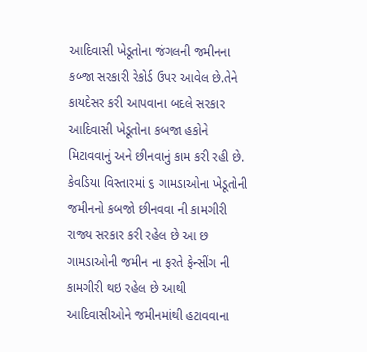આદિવાસી ખેડૂતોના જંગલની જમીનના કબ્જા સરકારી રેકોર્ડ ઉપર આવેલ છે.તેને કાયદેસર કરી આપવાના બદલે સરકાર આદિવાસી ખેડૂતોના કબજા હકોને મિટાવવાનું અને છીનવાનું કામ કરી રહી છે. કેવડિયા વિસ્તારમાં ૬ ગામડાઓના ખેડૂતોની જમીનનો કબજો છીનવવા ની કામગીરી રાજ્ય સરકાર કરી રહેલ છે આ છ ગામડાઓની જમીન ના ફરતે ફેન્સીંગ ની કામગીરી થઇ રહેલ છે આથી આદિવાસીઓને જમીનમાંથી હટાવવાના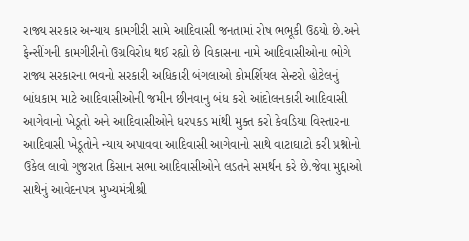રાજ્ય સરકાર અન્યાય કામગીરી સામે આદિવાસી જનતામાં રોષ ભભૂકી ઉઠયો છે.અને ફેન્સીંગની કામગીરીનો ઉગ્રવિરોધ થઈ રહ્યો છે વિકાસના નામે આદિવાસીઓના ભોગે રાજ્ય સરકારના ભવનો સરકારી અધિકારી બંગલાઓ કોમર્શિયલ સેન્ટરો હોટેલનું બાંધકામ માટે આદિવાસીઓની જમીન છીનવાનુ બંધ કરો આંદોલનકારી આદિવાસી આગેવાનો ખેડૂતો અને આદિવાસીઓને ધરપકડ માંથી મુક્ત કરો કેવડિયા વિસ્તારના આદિવાસી ખેડૂતોને ન્યાય અપાવવા આદિવાસી આગેવાનો સાથે વાટાઘાટો કરી પ્રશ્નોનો ઉકેલ લાવો ગુજરાત કિસાન સભા આદિવાસીઓને લડતને સમર્થન કરે છે.જેવા મુદ્દાઓ સાથેનું આવેદનપત્ર મુખ્યમંત્રીશ્રી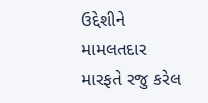ઉદ્દેશીને મામલતદાર મારફતે રજુ કરેલ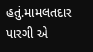હતું.મામલતદાર પારગી એ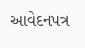આવેદનપત્ર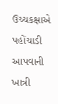ઉચ્ચકક્ષાએ પહોંચાડી આપવાની ખાત્રી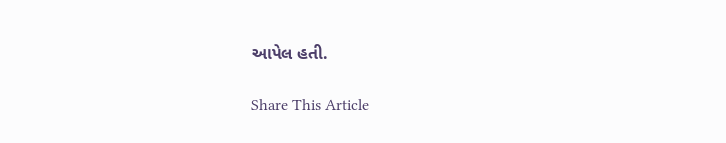આપેલ હતી.

Share This Article